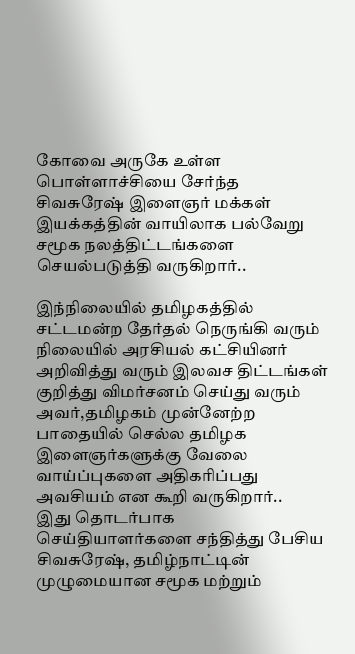கோவை அருகே உள்ள பொள்ளாச்சியை சேர்ந்த சிவசுரேஷ் இளைஞர் மக்கள் இயக்கத்தின் வாயிலாக பல்வேறு சமூக நலத்திட்டங்களை செயல்படுத்தி வருகிறார்..

இந்நிலையில் தமிழகத்தில் சட்டமன்ற தேர்தல் நெருங்கி வரும் நிலையில் அரசியல் கட்சியினர் அறிவித்து வரும் இலவச திட்டங்கள் குறித்து விமர்சனம் செய்து வரும் அவர்,தமிழகம் முன்னேற்ற பாதையில் செல்ல தமிழக இளைஞர்களுக்கு வேலை வாய்ப்புகளை அதிகரிப்பது அவசியம் என கூறி வருகிறார்..
இது தொடர்பாக செய்தியாளர்களை சந்தித்து பேசிய சிவசுரேஷ், தமிழ்நாட்டின் முழுமையான சமூக மற்றும்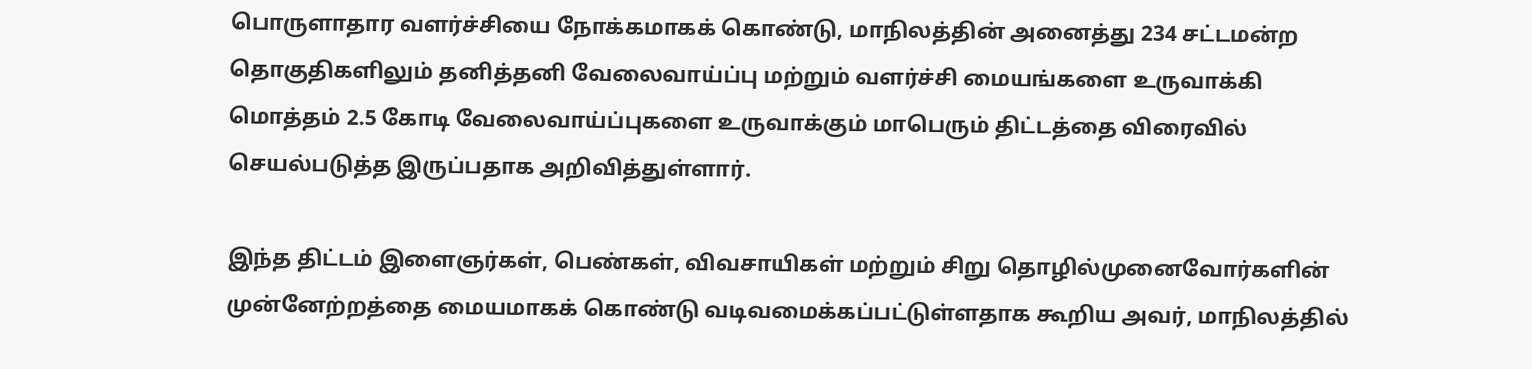பொருளாதார வளர்ச்சியை நோக்கமாகக் கொண்டு, மாநிலத்தின் அனைத்து 234 சட்டமன்ற தொகுதிகளிலும் தனித்தனி வேலைவாய்ப்பு மற்றும் வளர்ச்சி மையங்களை உருவாக்கி மொத்தம் 2.5 கோடி வேலைவாய்ப்புகளை உருவாக்கும் மாபெரும் திட்டத்தை விரைவில் செயல்படுத்த இருப்பதாக அறிவித்துள்ளார்.

இந்த திட்டம் இளைஞர்கள், பெண்கள், விவசாயிகள் மற்றும் சிறு தொழில்முனைவோர்களின் முன்னேற்றத்தை மையமாகக் கொண்டு வடிவமைக்கப்பட்டுள்ளதாக கூறிய அவர், மாநிலத்தில்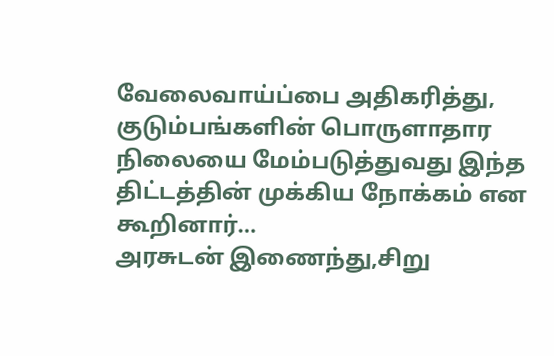வேலைவாய்ப்பை அதிகரித்து, குடும்பங்களின் பொருளாதார நிலையை மேம்படுத்துவது இந்த திட்டத்தின் முக்கிய நோக்கம் என கூறினார்…
அரசுடன் இணைந்து,சிறு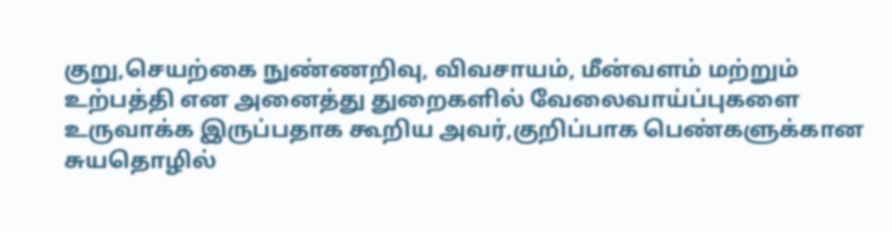குறு,செயற்கை நுண்ணறிவு, விவசாயம், மீன்வளம் மற்றும் உற்பத்தி என அனைத்து துறைகளில் வேலைவாய்ப்புகளை உருவாக்க இருப்பதாக கூறிய அவர்,குறிப்பாக பெண்களுக்கான சுயதொழில்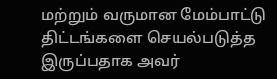மற்றும் வருமான மேம்பாட்டு திட்டங்களை செயல்படுத்த இருப்பதாக அவர்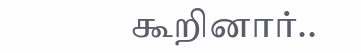கூறினார்..